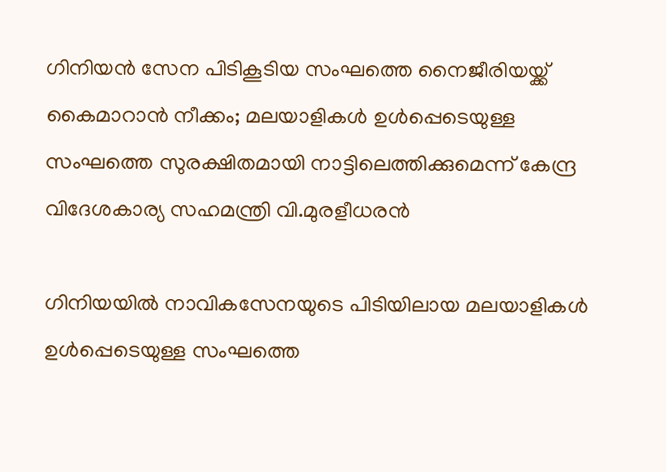ഗിനിയൻ സേന പിടികൂടിയ സംഘത്തെ നൈജീരിയയ്ക്ക് കൈമാറാൻ നീക്കം; മലയാളികൾ ഉൾപ്പെടെയുള്ള സംഘത്തെ സുരക്ഷിതമായി നാട്ടിലെത്തിക്കുമെന്ന് കേന്ദ്ര വിദേശകാര്യ സഹമന്ത്രി വി.മുരളീധരൻ

ഗിനിയയിൽ നാവികസേനയുടെ പിടിയിലായ മലയാളികൾ ഉൾപ്പെടെയുള്ള സംഘത്തെ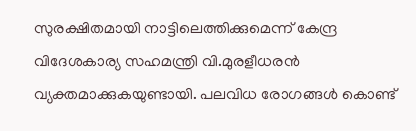സുരക്ഷിതമായി നാട്ടിലെത്തിക്കുമെന്ന് കേന്ദ്ര വിദേശകാര്യ സഹമന്ത്രി വി.മുരളീധരൻ വ്യക്തമാക്കുകയുണ്ടായി. പലവിധ രോഗങ്ങൾ കൊണ്ട്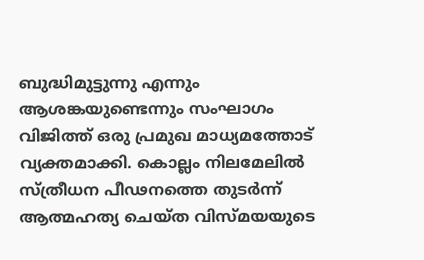ബുദ്ധിമുട്ടുന്നു എന്നും ആശങ്കയുണ്ടെന്നും സംഘാഗം വിജിത്ത് ഒരു പ്രമുഖ മാധ്യമത്തോട് വ്യക്തമാക്കി. കൊല്ലം നിലമേലിൽ സ്ത്രീധന പീഢനത്തെ തുടർന്ന് ആത്മഹത്യ ചെയ്ത വിസ്മയയുടെ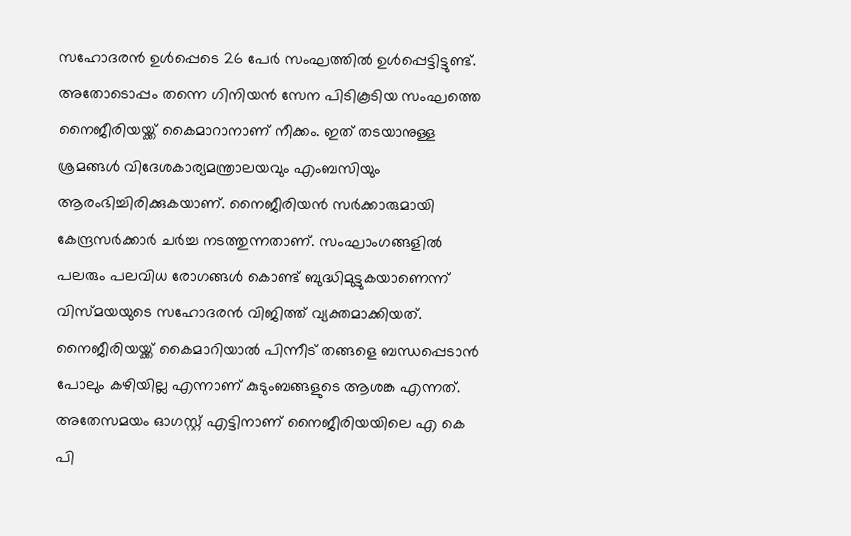സഹോദരൻ ഉൾപ്പെടെ 26 പേർ സംഘത്തിൽ ഉൾപ്പെട്ടിട്ടുണ്ട്.
അതോടൊപ്പം തന്നെ ഗിനിയൻ സേന പിടികൂടിയ സംഘത്തെ നൈജീരിയയ്ക്ക് കൈമാറാനാണ് നീക്കം. ഇത് തടയാനുള്ള ശ്രമങ്ങൾ വിദേശകാര്യമന്ത്രാലയവും എംബസിയും ആരംഭിച്ചിരിക്കുകയാണ്. നൈജീരിയൻ സർക്കാരുമായി കേന്ദ്രസർക്കാർ ചർച്ച നടത്തുന്നതാണ്. സംഘാംഗങ്ങളിൽ പലരും പലവിധ രോഗങ്ങൾ കൊണ്ട് ബുദ്ധിമുട്ടുകയാണെന്ന് വിസ്മയയുടെ സഹോദരൻ വിജിത്ത് വ്യക്തമാക്കിയത്. നൈജീരിയയ്ക്ക് കൈമാറിയാൽ പിന്നീട് തങ്ങളെ ബന്ധപ്പെടാൻ പോലും കഴിയില്ല എന്നാണ് കുടുംബങ്ങളുടെ ആശങ്ക എന്നത്.
അതേസമയം ഓഗസ്റ്റ് എട്ടിനാണ് നൈജീരിയയിലെ എ കെ പി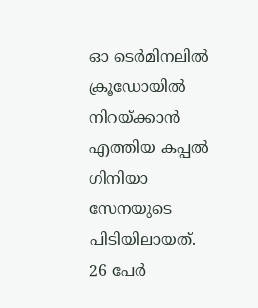ഓ ടെർമിനലിൽ ക്രൂഡോയിൽ നിറയ്ക്കാൻ എത്തിയ കപ്പൽ ഗിനിയാ സേനയുടെ പിടിയിലായത്. 26 പേർ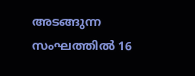അടങ്ങുന്ന സംഘത്തിൽ 16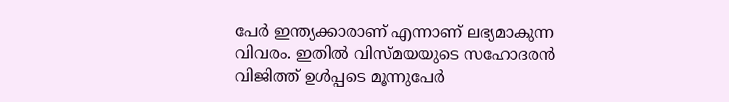പേർ ഇന്ത്യക്കാരാണ് എന്നാണ് ലഭ്യമാകുന്ന വിവരം. ഇതിൽ വിസ്മയയുടെ സഹോദരൻ വിജിത്ത് ഉൾപ്പടെ മൂന്നുപേർ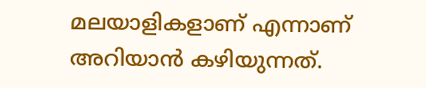മലയാളികളാണ് എന്നാണ് അറിയാൻ കഴിയുന്നത്.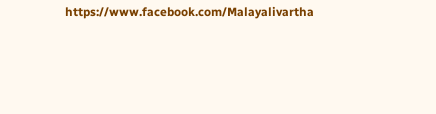https://www.facebook.com/Malayalivartha